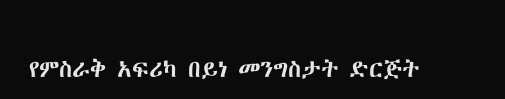የምስራቅ አፍሪካ በይነ መንግስታት ድርጅት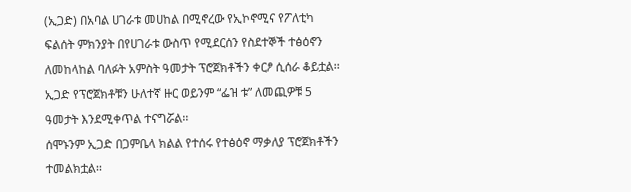(ኢጋድ) በአባል ሀገራቱ መሀከል በሚኖረው የኢኮኖሚና የፖለቲካ ፍልሰት ምክንያት በየሀገራቱ ውስጥ የሚደርሰን የስደተኞች ተፅዕኖን ለመከላከል ባለፉት አምስት ዓመታት ፕሮጀክቶችን ቀርፆ ሲሰራ ቆይቷል፡፡
ኢጋድ የፕሮጀክቶቹን ሁለተኛ ዙር ወይንም “ፌዝ ቱ” ለመጪዎቹ 5 ዓመታት እንደሚቀጥል ተናግሯል፡፡
ሰሞኑንም ኢጋድ በጋምቤላ ክልል የተሰሩ የተፅዕኖ ማቃለያ ፕሮጀክቶችን ተመልክቷል፡፡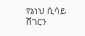የኔነህ ሲሳይ
ሸገርን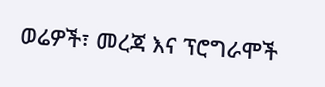ወሬዎች፣ መረጃ እና ፕሮግራሞች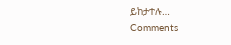ይከታተሉ…
Comments